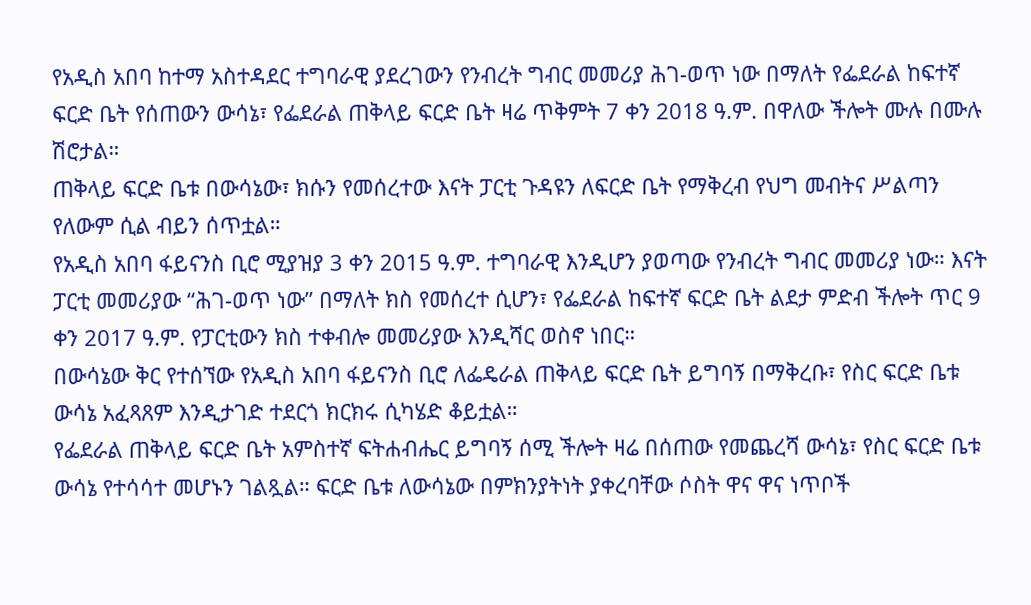የአዲስ አበባ ከተማ አስተዳደር ተግባራዊ ያደረገውን የንብረት ግብር መመሪያ ሕገ-ወጥ ነው በማለት የፌደራል ከፍተኛ ፍርድ ቤት የሰጠውን ውሳኔ፣ የፌደራል ጠቅላይ ፍርድ ቤት ዛሬ ጥቅምት 7 ቀን 2018 ዓ.ም. በዋለው ችሎት ሙሉ በሙሉ ሽሮታል።
ጠቅላይ ፍርድ ቤቱ በውሳኔው፣ ክሱን የመሰረተው እናት ፓርቲ ጉዳዩን ለፍርድ ቤት የማቅረብ የህግ መብትና ሥልጣን የለውም ሲል ብይን ሰጥቷል።
የአዲስ አበባ ፋይናንስ ቢሮ ሚያዝያ 3 ቀን 2015 ዓ.ም. ተግባራዊ እንዲሆን ያወጣው የንብረት ግብር መመሪያ ነው። እናት ፓርቲ መመሪያው “ሕገ-ወጥ ነው” በማለት ክስ የመሰረተ ሲሆን፣ የፌደራል ከፍተኛ ፍርድ ቤት ልደታ ምድብ ችሎት ጥር 9 ቀን 2017 ዓ.ም. የፓርቲውን ክስ ተቀብሎ መመሪያው እንዲሻር ወስኖ ነበር።
በውሳኔው ቅር የተሰኘው የአዲስ አበባ ፋይናንስ ቢሮ ለፌዴራል ጠቅላይ ፍርድ ቤት ይግባኝ በማቅረቡ፣ የስር ፍርድ ቤቱ ውሳኔ አፈጻጸም እንዲታገድ ተደርጎ ክርክሩ ሲካሄድ ቆይቷል።
የፌደራል ጠቅላይ ፍርድ ቤት አምስተኛ ፍትሐብሔር ይግባኝ ሰሚ ችሎት ዛሬ በሰጠው የመጨረሻ ውሳኔ፣ የስር ፍርድ ቤቱ ውሳኔ የተሳሳተ መሆኑን ገልጿል። ፍርድ ቤቱ ለውሳኔው በምክንያትነት ያቀረባቸው ሶስት ዋና ዋና ነጥቦች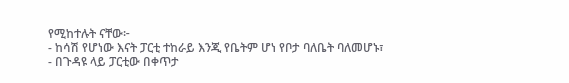የሚከተሉት ናቸው፦
- ከሳሽ የሆነው እናት ፓርቲ ተከራይ እንጂ የቤትም ሆነ የቦታ ባለቤት ባለመሆኑ፣
- በጉዳዩ ላይ ፓርቲው በቀጥታ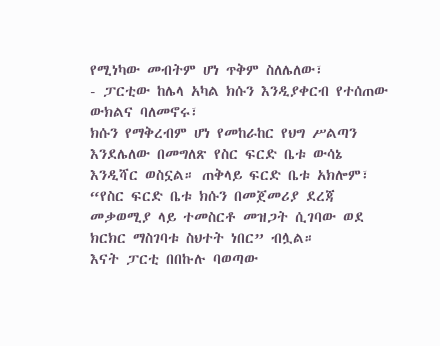የሚነካው መብትም ሆነ ጥቅም ስለሌለው፣
- ፓርቲው ከሌላ አካል ክሱን እንዲያቀርብ የተሰጠው ውክልና ባለመኖሩ፣
ክሱን የማቅረብም ሆነ የመከራከር የህግ ሥልጣን እንደሌለው በመግለጽ የስር ፍርድ ቤቱ ውሳኔ እንዲሻር ወስኗል። ጠቅላይ ፍርድ ቤቱ አክሎም፣ “የስር ፍርድ ቤቱ ክሱን በመጀመሪያ ደረጃ መቃወሚያ ላይ ተመስርቶ መዝጋት ሲገባው ወደ ክርክር ማስገባቱ ስህተት ነበር” ብሏል።
እናት ፓርቲ በበኩሉ ባወጣው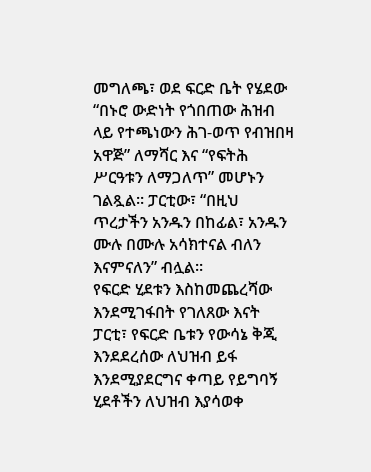መግለጫ፣ ወደ ፍርድ ቤት የሄደው “በኑሮ ውድነት የጎበጠው ሕዝብ ላይ የተጫነውን ሕገ-ወጥ የብዝበዛ አዋጅ” ለማሻር እና “የፍትሕ ሥርዓቱን ለማጋለጥ” መሆኑን ገልጿል። ፓርቲው፣ “በዚህ ጥረታችን አንዱን በከፊል፣ አንዱን ሙሉ በሙሉ አሳክተናል ብለን እናምናለን” ብሏል።
የፍርድ ሂደቱን እስከመጨረሻው እንደሚገፋበት የገለጸው እናት ፓርቲ፣ የፍርድ ቤቱን የውሳኔ ቅጂ እንደደረሰው ለህዝብ ይፋ እንደሚያደርግና ቀጣይ የይግባኝ ሂደቶችን ለህዝብ እያሳወቀ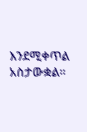እንደሚቀጥል አስታውቋል።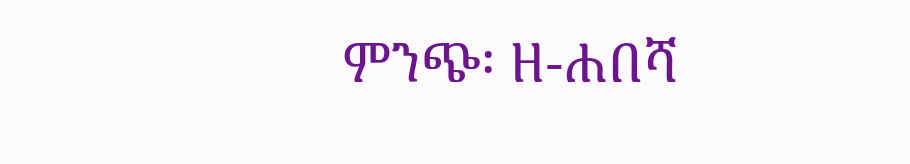ምንጭ፡ ዘ-ሐበሻ